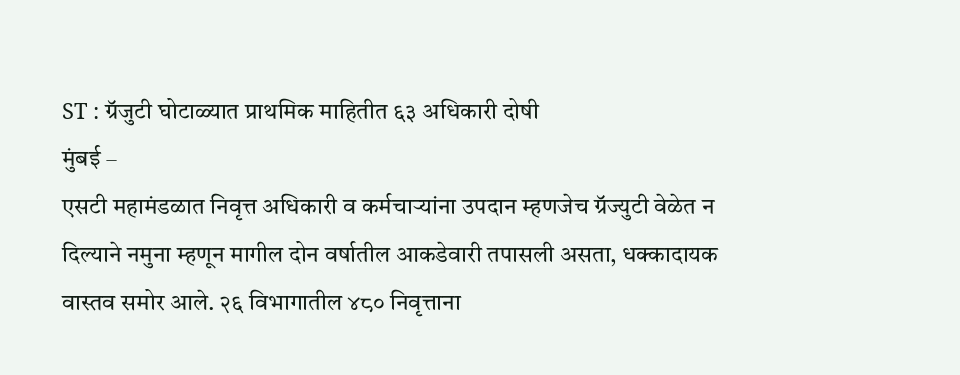ST : ग्रॅजुटी घोटाळ्यात प्राथमिक माहितीत ६३ अधिकारी दोषी
मुंबई –
एसटी महामंडळात निवृत्त अधिकारी व कर्मचाऱ्यांना उपदान म्हणजेच ग्रॅज्युटी वेळेत न दिल्याने नमुना म्हणून मागील दोन वर्षातील आकडेवारी तपासली असता, धक्कादायक वास्तव समोर आले. २६ विभागातील ४८० निवृत्ताना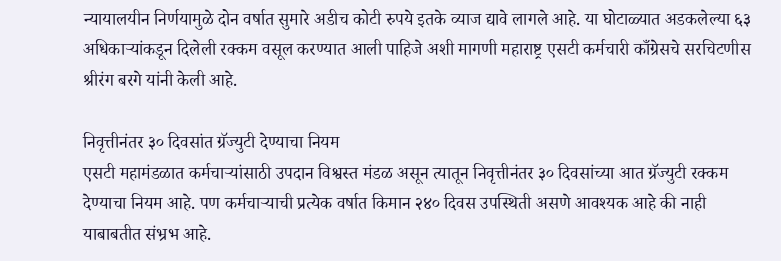न्यायालयीन निर्णयामुळे दोन वर्षात सुमारे अडीच कोटी रुपये इतके व्याज द्यावे लागले आहे. या घोटाळ्यात अडकलेल्या ६३ अधिकाऱ्यांकडून दिलेली रक्कम वसूल करण्यात आली पाहिजे अशी मागणी महाराष्ट्र एसटी कर्मचारी काँग्रेसचे सरचिटणीस श्रीरंग बरगे यांनी केली आहे.

निवृत्तीनंतर ३० दिवसांत ग्रॅज्युटी देण्याचा नियम
एसटी महामंडळात कर्मचाऱ्यांसाठी उपदान विश्वस्त मंडळ असून त्यातून निवृत्तीनंतर ३० दिवसांच्या आत ग्रॅज्युटी रक्कम देण्याचा नियम आहे. पण कर्मचाऱ्याची प्रत्येक वर्षात किमान २४० दिवस उपस्थिती असणे आवश्यक आहे की नाही याबाबतीत संभ्रभ आहे.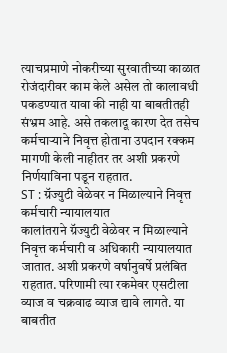त्याचप्रमाणे नोकरीच्या सुरवातीच्या काळात रोजंदारीवर काम केले असेल तो कालावधी पकडण्यात यावा की नाही या बाबतीतही संभ्रम आहे. असे तकलादू कारण देत तसेच कर्मचाऱ्याने निवृत्त होताना उपदान रक्कम मागणी केली नाहीतर तर अशी प्रकरणे निर्णयाविना पडून राहतात.
ST : ग्रॅज्युटी वेळेवर न मिळाल्याने निवृत्त कर्मचारी न्यायालयात
कालांतराने ग्रॅज्युटी वेळेवर न मिळाल्याने निवृत्त कर्मचारी व अधिकारी न्यायालयात जातात. अशी प्रकरणे वर्षानुवर्षे प्रलंबित राहतात. परिणामी त्या रकमेवर एसटीला व्याज व चक्रवाढ व्याज द्यावे लागते. या बाबतीत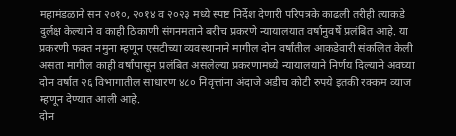महामंडळाने सन २०१०, २०१४ व २०२३ मध्ये स्पष्ट निर्देश देणारी परिपत्रके काढली तरीही त्याकडे दुर्लक्ष केल्याने व काही ठिकाणी संगनमताने बरीच प्रकरणे न्यायालयात वर्षानुवर्षे प्रलंबित आहे. या प्रकरणी फक्त नमुना म्हणून एसटीच्या व्यवस्थानाने मागील दोन वर्षांतील आकडेवारी संकलित केली असता मागील काही वर्षांपासून प्रलंबित असलेल्या प्रकरणामध्ये न्यायालयाने निर्णय दिल्याने अवघ्या दोन वर्षात २६ विभागातील साधारण ४८० निवृत्तांना अंदाजे अडीच कोटी रुपये इतकी रक्कम व्याज म्हणून देण्यात आली आहे.
दोन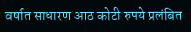वर्षात साधारण आठ कोटी रुपये प्रलंबित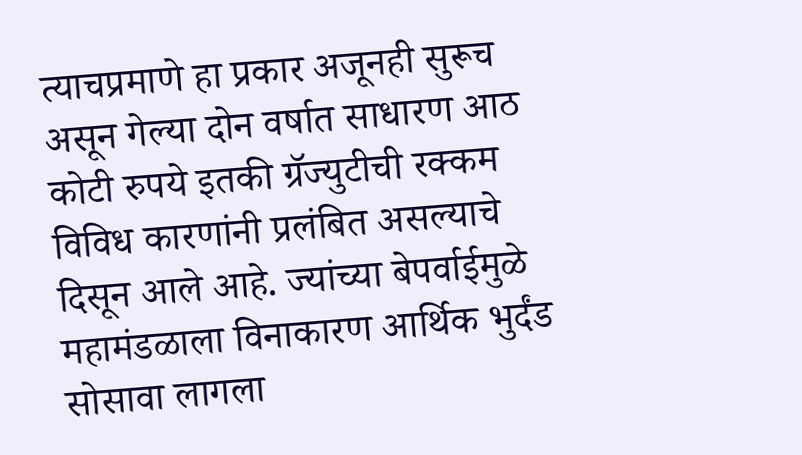त्याचप्रमाणे हा प्रकार अजूनही सुरूच असून गेल्या दोन वर्षात साधारण आठ कोटी रुपये इतकी ग्रॅज्युटीची रक्कम विविध कारणांनी प्रलंबित असल्याचे दिसून आले आहे. ज्यांच्या बेपर्वाईमुळे महामंडळाला विनाकारण आर्थिक भुर्दंड सोसावा लागला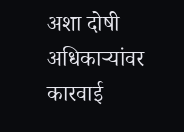अशा दोषी अधिकाऱ्यांवर कारवाई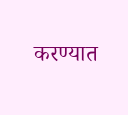करण्यात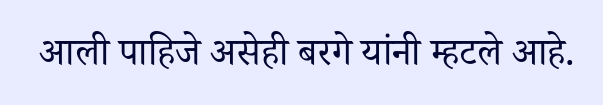आली पाहिजे असेही बरगे यांनी म्हटले आहे.